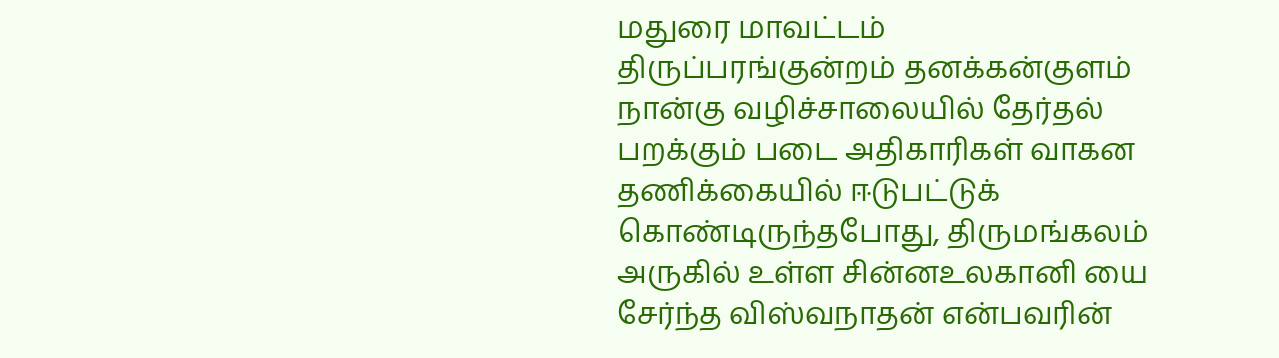மதுரை மாவட்டம் திருப்பரங்குன்றம் தனக்கன்குளம் நான்கு வழிச்சாலையில் தேர்தல் பறக்கும் படை அதிகாரிகள் வாகன தணிக்கையில் ஈடுபட்டுக் கொண்டிருந்தபோது, திருமங்கலம் அருகில் உள்ள சின்னஉலகானி யை சேர்ந்த விஸ்வநாதன் என்பவரின்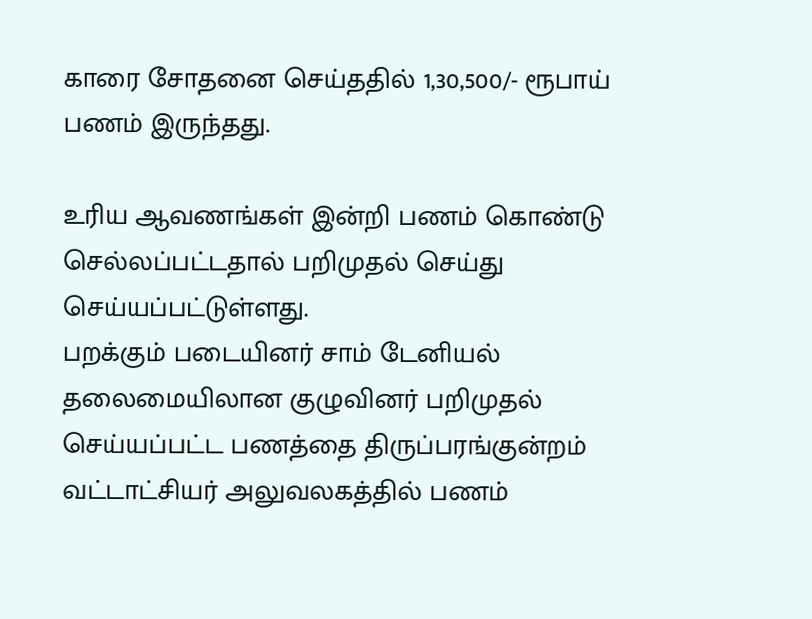காரை சோதனை செய்ததில் 1,30,500/- ரூபாய் பணம் இருந்தது.

உரிய ஆவணங்கள் இன்றி பணம் கொண்டு செல்லப்பட்டதால் பறிமுதல் செய்து செய்யப்பட்டுள்ளது.
பறக்கும் படையினர் சாம் டேனியல் தலைமையிலான குழுவினர் பறிமுதல் செய்யப்பட்ட பணத்தை திருப்பரங்குன்றம் வட்டாட்சியர் அலுவலகத்தில் பணம்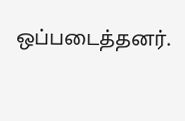ஒப்படைத்தனர்.